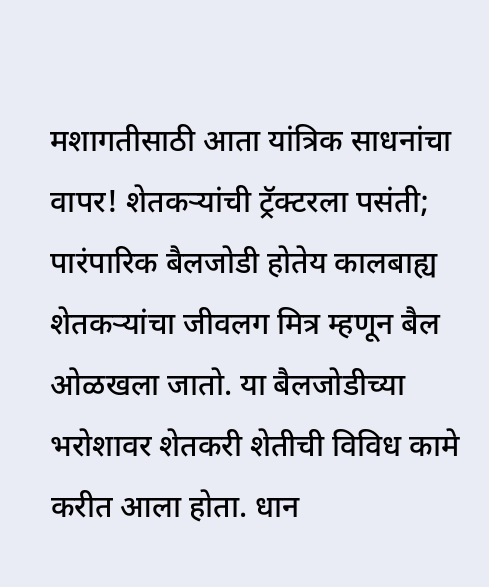मशागतीसाठी आता यांत्रिक साधनांचा वापर! शेतकऱ्यांची ट्रॅक्टरला पसंती; पारंपारिक बैलजोडी होतेय कालबाह्य
शेतकऱ्यांचा जीवलग मित्र म्हणून बैल ओळखला जातो. या बैलजोडीच्या भरोशावर शेतकरी शेतीची विविध कामे करीत आला होता. धान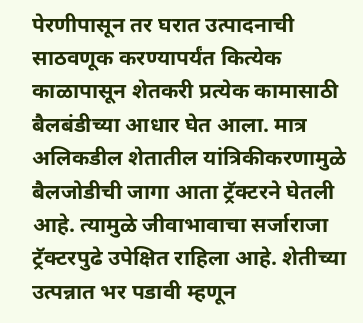पेरणीपासून तर घरात उत्पादनाची साठवणूक करण्यापर्यंत कित्येक काळापासून शेतकरी प्रत्येक कामासाठी बैलबंडीच्या आधार घेत आला. मात्र अलिकडील शेतातील यांत्रिकीकरणामुळे बैलजोडीची जागा आता ट्रॅक्टरने घेतली आहे. त्यामुळे जीवाभावाचा सर्जाराजा ट्रॅक्टरपुढे उपेक्षित राहिला आहे. शेतीच्या उत्पन्नात भर पडावी म्हणून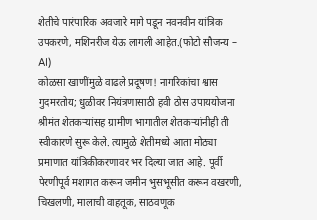शेतीचे पारंपारिक अवजारे मागे पडून नवनवीन यांत्रिक उपकरणे, मशिनरीज येऊ लागली आहेत.(फोटो सौजन्य – AI)
कोळसा खाणींमुळे वाढले प्रदूषण! नागरिकांचा श्वास गुदमरतोय; धुळीवर नियंत्रणासाठी हवी ठोस उपाययोजना
श्रीमंत शेतकऱ्यांसह ग्रामीण भागातील शेतकऱ्यांनीही ती स्वीकारणे सुरू केले. त्यामुळे शेतीमध्ये आता मोठ्या प्रमाणात यांत्रिकीकरणावर भर दिल्या जात आहे. पूर्वी पेरणीपूर्व मशागत करून जमीन भुसभूसीत करून वखरणी, चिखलणी, मालाची वाहतूक, साठवणूक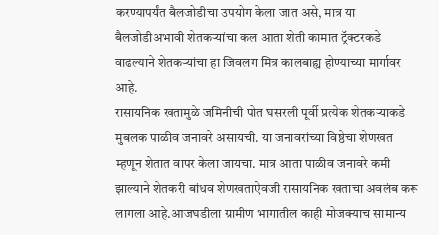करण्यापर्यंत बैलजोडीचा उपयोग केला जात असे, मात्र या बैलजोडीअभावी शेतकऱ्यांचा कल आता शेती कामात ट्रॅक्टरकडे वाढल्याने शेतकऱ्यांचा हा जिवलग मित्र कालबाह्य होण्याच्या मार्गावर आहे.
रासायनिक खतामुळे जमिनीची पोत घसरली पूर्वी प्रत्येक शेतकऱ्याकडे मुबलक पाळीव जनावरे असायची. या जनावरांच्या विष्ठेचा शेणखत म्हणून शेतात वापर केला जायचा. मात्र आता पाळीव जनावरे कमी झाल्याने शेतकरी बांधव शेणखताऐवजी रासायनिक खताचा अवलंब करू लागला आहे.आजघडीला ग्रामीण भागातील काही मोजक्याच सामान्य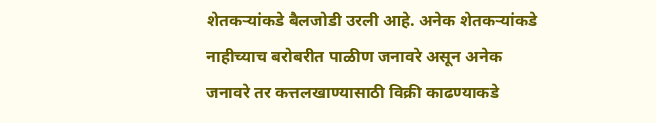शेतकऱ्यांकडे बैलजोडी उरली आहे. अनेक शेतकऱ्यांकडे नाहीच्याच बरोबरीत पाळीण जनावरे असून अनेक जनावरे तर कत्तलखाण्यासाठी विक्री काढण्याकडे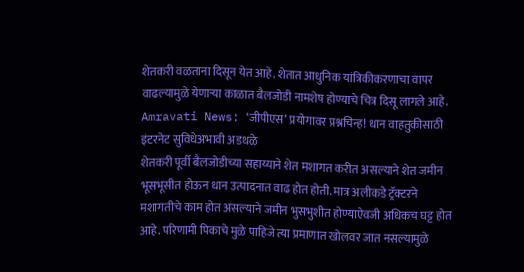शेतकरी वळताना दिसून येत आहे. शेतात आधुनिक यांत्रिकीकरणाचा वापर वाढल्यामुळे येणाऱ्या काळात बैलजोडी नामशेष होण्याचे चित्र दिसू लागले आहे.
Amravati News: ‘जीपीएस’ प्रयोगावर प्रश्नचिन्ह! धान वाहतुकीसाठी इंटरनेट सुविधेअभावी अडथळे
शेतकरी पूर्वी बैलजोडीच्या सहाय्याने शेत मशागत करीत असल्याने शेत जमीन भूसभूसीत होऊन धान उत्पादनात वाढ होत होती. मात्र अलीकडे ट्रॅक्टरने मशागतीचे काम होत असल्याने जमीन भुसभुशीत होण्याऐवजी अधिकच घट्ट होत आहे. परिणामी पिकाचे मुळे पाहिजे त्या प्रमाणात खोलवर जात नसल्यामुळे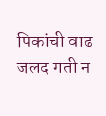पिकांची वाढ जलद गती न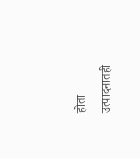होता उत्पादनातही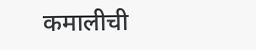कमालीची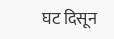घट दिसून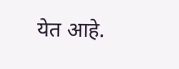येत आहे.